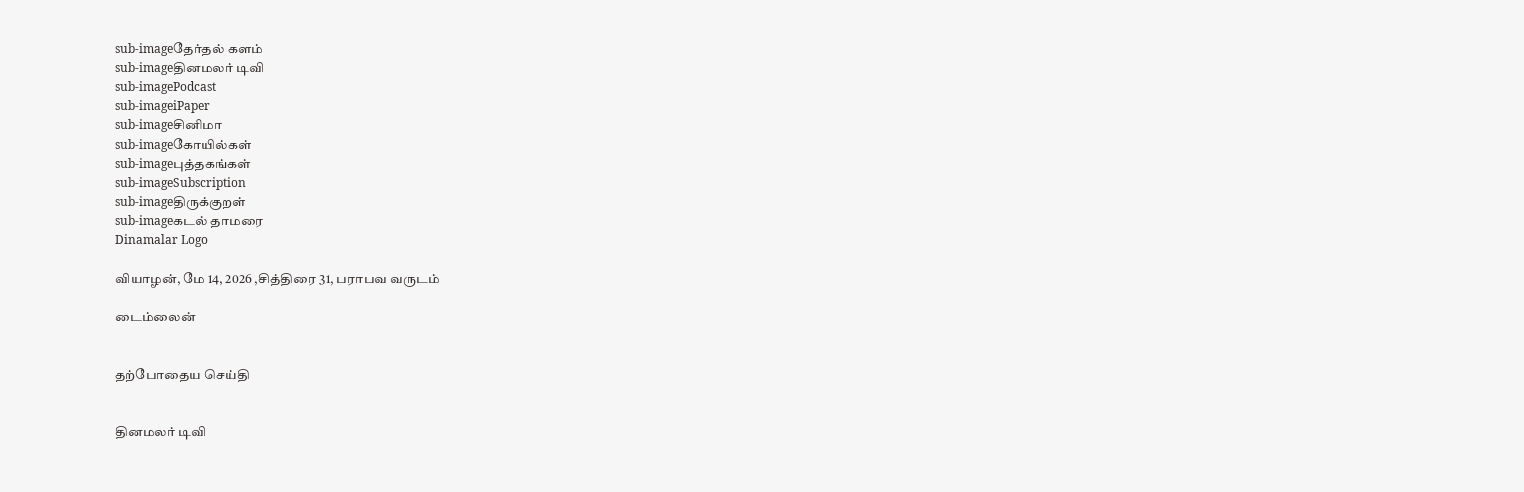sub-imageதேர்தல் களம்
sub-imageதினமலர் டிவி
sub-imagePodcast
sub-imageiPaper
sub-imageசினிமா
sub-imageகோயில்கள்
sub-imageபுத்தகங்கள்
sub-imageSubscription
sub-imageதிருக்குறள்
sub-imageகடல் தாமரை
Dinamalar Logo

வியாழன், மே 14, 2026 ,சித்திரை 31, பராபவ வருடம்

டைம்லைன்


தற்போதைய செய்தி


தினமலர் டிவி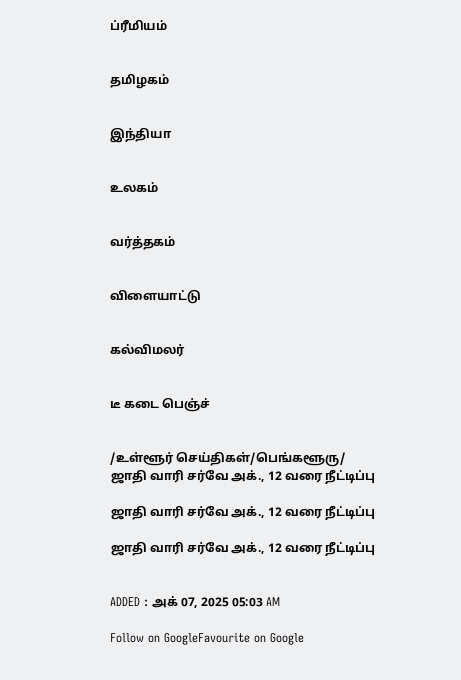ப்ரீமியம்


தமிழகம்


இந்தியா


உலகம்


வர்த்தகம்


விளையாட்டு


கல்விமலர்


டீ கடை பெஞ்ச்


/உள்ளூர் செய்திகள்/பெங்களூரு/ ஜாதி வாரி சர்வே அக்., 12 வரை நீட்டிப்பு

ஜாதி வாரி சர்வே அக்., 12 வரை நீட்டிப்பு

ஜாதி வாரி சர்வே அக்., 12 வரை நீட்டிப்பு


ADDED : அக் 07, 2025 05:03 AM

Follow on GoogleFavourite on Google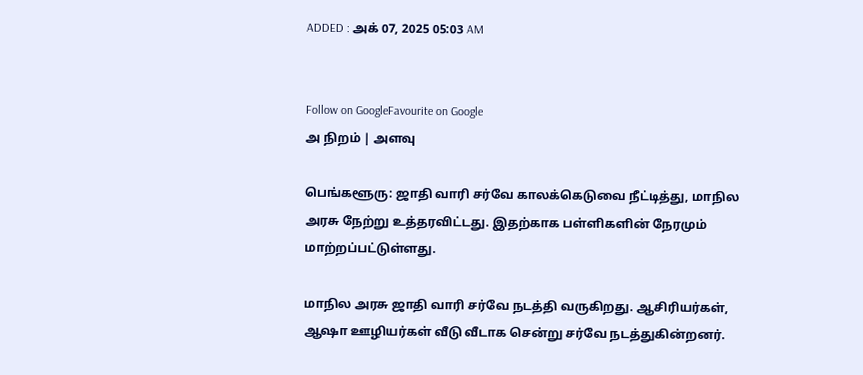ADDED : அக் 07, 2025 05:03 AM


Follow on GoogleFavourite on Google
அ நிறம் | அளவு

பெங்களூரு: ஜாதி வாரி சர்வே காலக்கெடுவை நீட்டித்து, மாநில அரசு நேற்று உத்தரவிட்டது. இதற்காக பள்ளிகளின் நேரமும் மாற்றப்பட்டுள்ளது.

மாநில அரசு ஜாதி வாரி சர்வே நடத்தி வருகிறது. ஆசிரியர்கள், ஆஷா ஊழியர்கள் வீடு வீடாக சென்று சர்வே நடத்துகின்றனர்.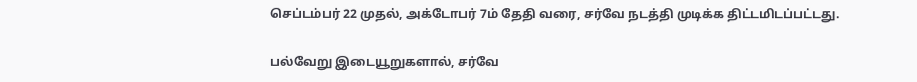செப்டம்பர் 22 முதல், அக்டோபர் 7ம் தேதி வரை, சர்வே நடத்தி முடிக்க திட்டமிடப்பட்டது.

பல்வேறு இடையூறுகளால், சர்வே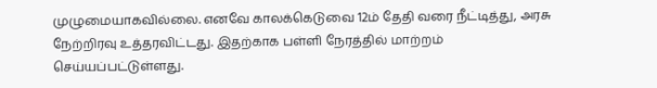முழுமையாகவில்லை. எனவே காலக்கெடுவை 12ம் தேதி வரை நீட்டித்து, அரசு நேற்றிரவு உத்தரவிட்டது. இதற்காக பள்ளி நேரத்தில் மாற்றம் செய்யப்பட்டுள்ளது.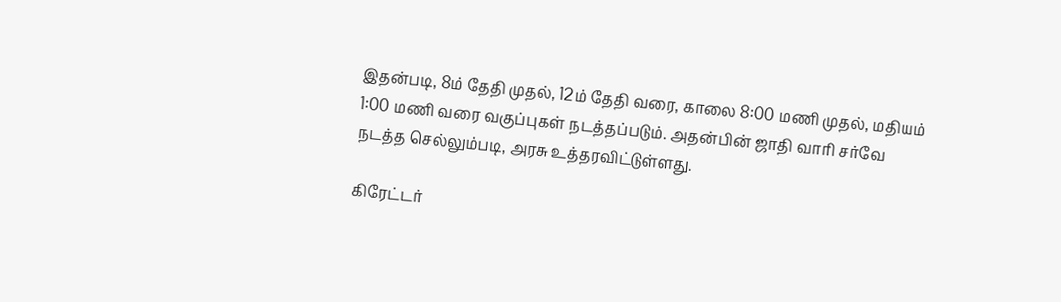இதன்படி, 8ம் தேதி முதல், 12ம் தேதி வரை, காலை 8:00 மணி முதல், மதியம் 1:00 மணி வரை வகுப்புகள் நடத்தப்படும். அதன்பின் ஜாதி வாரி சர்வே நடத்த செல்லும்படி, அரசு உத்தரவிட்டுள்ளது.

கிரேட்டர்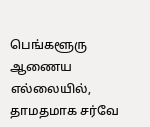பெங்களூரு ஆணைய எல்லையில், தாமதமாக சர்வே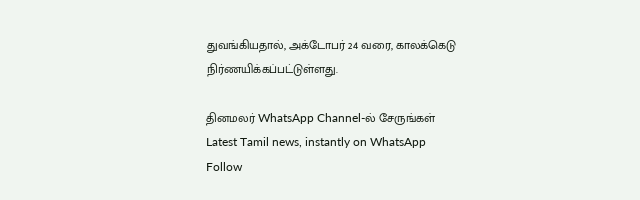துவங்கியதால், அக்டோபர் 24 வரை, காலக்கெடு நிர்ணயிக்கப்பட்டுள்ளது.

தினமலர் WhatsApp Channel-ல் சேருங்கள்
Latest Tamil news, instantly on WhatsApp
Follow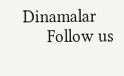Dinamalar
      Follow us